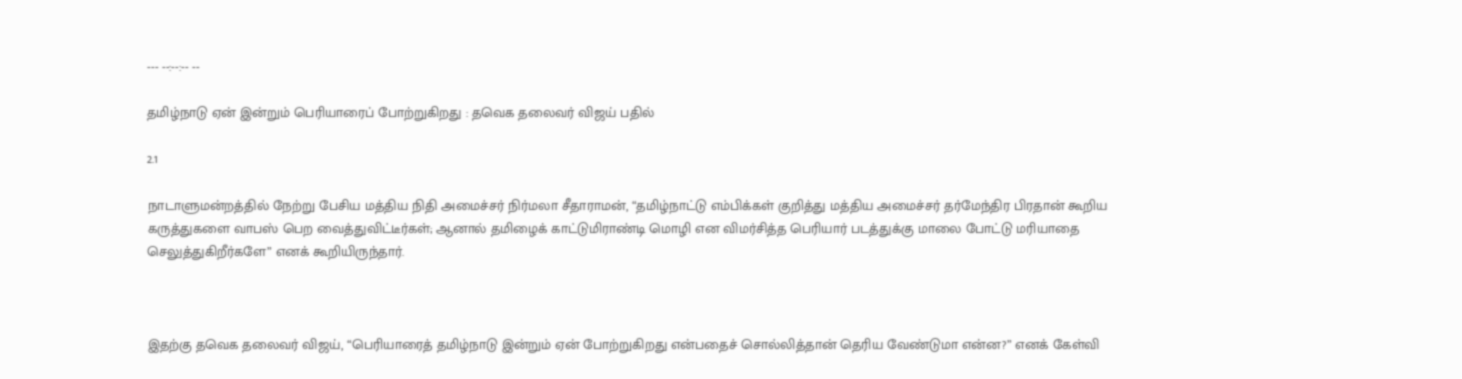--- --:--:-- --

தமிழ்நாடு ஏன் இன்றும் பெரியாரைப் போற்றுகிறது : த‌வெக தலைவர் விஜய் பதில்

2.1

நாடாளுமன்றத்தில் நேற்று பேசிய மத்திய நிதி அமைச்சர் நிர்மலா சீதாராமன், “தமிழ்நாட்டு எம்பிக்கள் குறித்து மத்திய அமைச்சர் தர்மேந்திர பிரதான் கூறிய கருத்துகளை வாபஸ் பெற வைத்துவிட்டீர்கள்; ஆனால் தமிழைக் காட்டுமிராண்டி மொழி என விமர்சித்த பெரியார் படத்துக்கு மாலை போட்டு மரியாதை செலுத்துகிறீர்களே” எனக் கூறியிருந்தார்.



இதற்கு த‌வெக தலைவர் விஜய், “பெரியாரைத் தமிழ்நாடு இன்றும் ஏன் போற்றுகிறது என்பதைச் சொல்லித்தான் தெரிய வேண்டுமா என்ன?” எனக் கேள்வி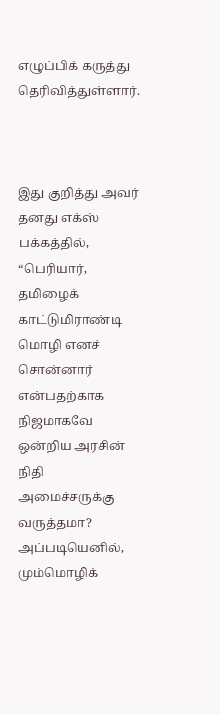எழுப்பிக் கருத்து தெரிவித்துள்ளார்.



இது குறித்து அவர் தனது எக்ஸ் பக்கத்தில், “பெரியார், தமிழைக் காட்டுமிராண்டி மொழி எனச் சொன்னார் என்பதற்காக நிஜமாகவே ஒன்றிய அரசின் நிதி அமைச்சருக்கு வருத்தமா? அப்படியெனில், மும்மொழிக்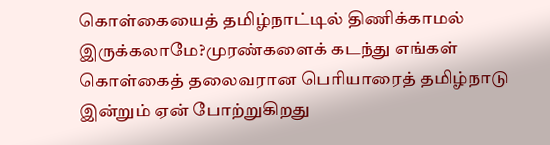கொள்கையைத் தமிழ்நாட்டில் திணிக்காமல் இருக்கலாமே?முரண்களைக் கடந்து எங்கள் கொள்கைத் தலைவரான பெரியாரைத் தமிழ்நாடு இன்றும் ஏன் போற்றுகிறது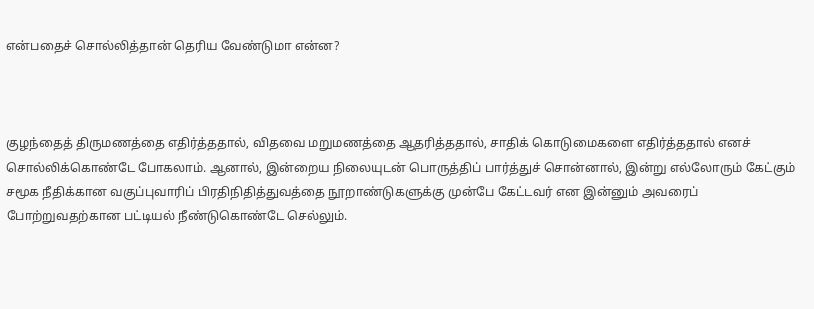என்பதைச் சொல்லித்தான் தெரிய வேண்டுமா என்ன?



குழந்தைத் திருமணத்தை எதிர்த்ததால், விதவை மறுமணத்தை ஆதரித்ததால், சாதிக் கொடுமைகளை எதிர்த்ததால் எனச் சொல்லிக்கொண்டே போகலாம். ஆனால், இன்றைய நிலையுடன் பொருத்திப் பார்த்துச் சொன்னால், இன்று எல்லோரும் கேட்கும் சமூக நீதிக்கான வகுப்புவாரிப் பிரதிநிதித்துவத்தை நூறாண்டுகளுக்கு முன்பே கேட்டவர் என இன்னும் அவரைப் போற்றுவதற்கான பட்டியல் நீண்டுகொண்டே செல்லும்.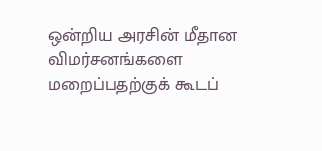ஒன்றிய அரசின் மீதான விமர்சனங்களை மறைப்பதற்குக் கூடப்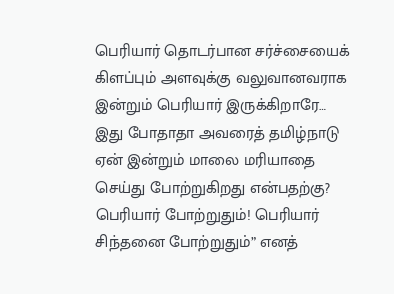பெரியார் தொடர்பான சர்ச்சையைக் கிளப்பும் அளவுக்கு வலுவானவராக இன்றும் பெரியார் இருக்கிறாரே… இது போதாதா அவரைத் தமிழ்நாடு ஏன் இன்றும் மாலை மரியாதை செய்து போற்றுகிறது என்பதற்கு? பெரியார் போற்றுதும்! பெரியார் சிந்தனை போற்றுதும்” எனத்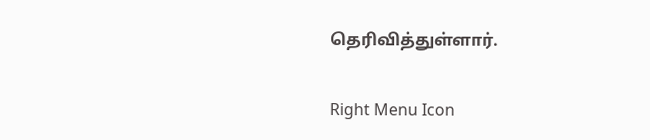தெரிவித்துள்ளார்.

Right Menu Icon